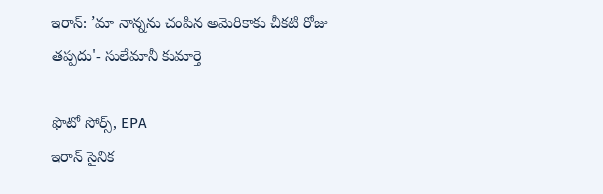ఇరాన్: ’మా నాన్నను చంపిన అమెరికాకు చీకటి రోజు తప్పదు'- సులేమానీ కుమార్తె

ఫొటో సోర్స్, EPA
ఇరాన్ సైనిక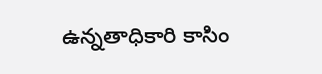ఉన్నతాధికారి కాసిం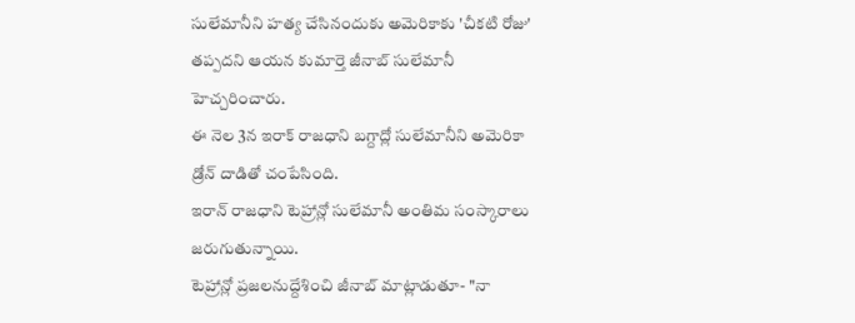సులేమానీని హత్య చేసినందుకు అమెరికాకు 'చీకటి రోజు' తప్పదని ఆయన కుమార్తె జీనాబ్ సులేమానీ హెచ్చరించారు.
ఈ నెల 3న ఇరాక్ రాజధాని బగ్దాద్లో సులేమానీని అమెరికా డ్రోన్ దాడితో చంపేసింది.
ఇరాన్ రాజధాని టెహ్రాన్లో సులేమానీ అంతిమ సంస్కారాలు జరుగుతున్నాయి.
టెహ్రాన్లో ప్రజలనుద్దేశించి జీనాబ్ మాట్లాడుతూ- "నా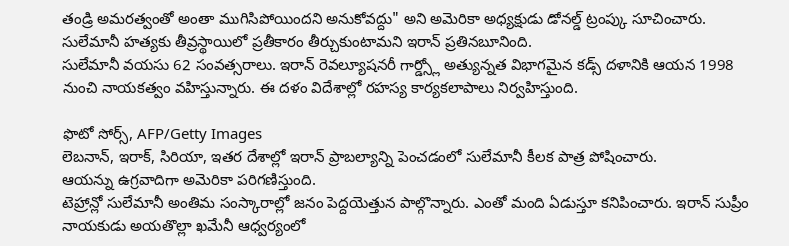తండ్రి అమరత్వంతో అంతా ముగిసిపోయిందని అనుకోవద్దు" అని అమెరికా అధ్యక్షుడు డోనల్డ్ ట్రంప్కు సూచించారు.
సులేమానీ హత్యకు తీవ్రస్థాయిలో ప్రతీకారం తీర్చుకుంటామని ఇరాన్ ప్రతినబూనింది.
సులేమానీ వయసు 62 సంవత్సరాలు. ఇరాన్ రెవల్యూషనరీ గార్డ్స్లో అత్యున్నత విభాగమైన కడ్స్ దళానికి ఆయన 1998 నుంచి నాయకత్వం వహిస్తున్నారు. ఈ దళం విదేశాల్లో రహస్య కార్యకలాపాలు నిర్వహిస్తుంది.

ఫొటో సోర్స్, AFP/Getty Images
లెబనాన్, ఇరాక్, సిరియా, ఇతర దేశాల్లో ఇరాన్ ప్రాబల్యాన్ని పెంచడంలో సులేమానీ కీలక పాత్ర పోషించారు.
ఆయన్ను ఉగ్రవాదిగా అమెరికా పరిగణిస్తుంది.
టెహ్రాన్లో సులేమానీ అంతిమ సంస్కారాల్లో జనం పెద్దయెత్తున పాల్గొన్నారు. ఎంతో మంది ఏడుస్తూ కనిపించారు. ఇరాన్ సుప్రీం నాయకుడు అయతొల్లా ఖమేనీ ఆధ్వర్యంలో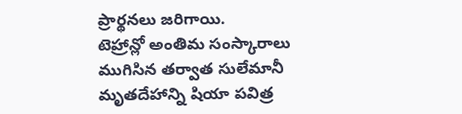ప్రార్థనలు జరిగాయి.
టెహ్రాన్లో అంతిమ సంస్కారాలు ముగిసిన తర్వాత సులేమానీ మృతదేహాన్ని షియా పవిత్ర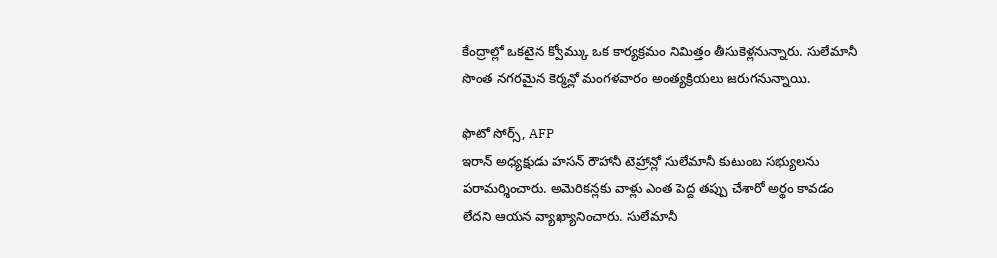కేంద్రాల్లో ఒకటైన క్వోమ్కు ఒక కార్యక్రమం నిమిత్తం తీసుకెళ్లనున్నారు. సులేమానీ సొంత నగరమైన కెర్మన్లో మంగళవారం అంత్యక్రియలు జరుగనున్నాయి.

ఫొటో సోర్స్, AFP
ఇరాన్ అధ్యక్షుడు హసన్ రౌహానీ టెహ్రాన్లో సులేమానీ కుటుంబ సభ్యులను పరామర్శించారు. అమెరికన్లకు వాళ్లు ఎంత పెద్ద తప్పు చేశారో అర్థం కావడం లేదని ఆయన వ్యాఖ్యానించారు. సులేమానీ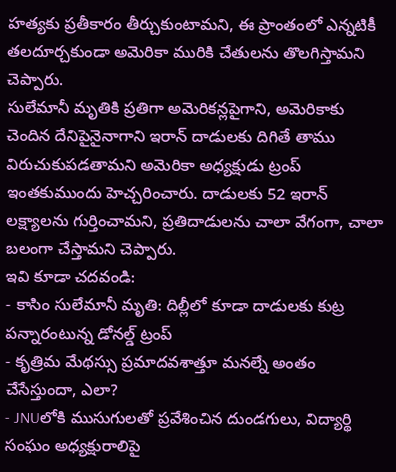హత్యకు ప్రతీకారం తీర్చుకుంటామని, ఈ ప్రాంతంలో ఎన్నటికీ తలదూర్చకుండా అమెరికా మురికి చేతులను తొలగిస్తామని చెప్పారు.
సులేమానీ మృతికి ప్రతిగా అమెరికన్లపైగాని, అమెరికాకు చెందిన దేనిపైనైనాగాని ఇరాన్ దాడులకు దిగితే తాము విరుచుకుపడతామని అమెరికా అధ్యక్షుడు ట్రంప్ ఇంతకుముందు హెచ్చరించారు. దాడులకు 52 ఇరాన్ లక్ష్యాలను గుర్తించామని, ప్రతిదాడులను చాలా వేగంగా, చాలా బలంగా చేస్తామని చెప్పారు.
ఇవి కూడా చదవండి:
- కాసిం సులేమానీ మృతి: దిల్లీలో కూడా దాడులకు కుట్ర పన్నారంటున్న డోనల్డ్ ట్రంప్
- కృత్రిమ మేథస్సు ప్రమాదవశాత్తూ మనల్నే అంతం చేసేస్తుందా, ఎలా?
- JNUలోకి ముసుగులతో ప్రవేశించిన దుండగులు, విద్యార్థి సంఘం అధ్యక్షురాలిపై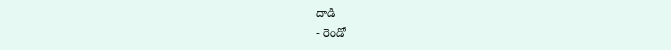దాడి
- రెండో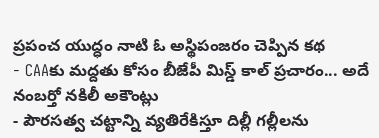ప్రపంచ యుద్ధం నాటి ఓ అస్థిపంజరం చెప్పిన కథ
- CAAకు మద్దతు కోసం బీజేపీ మిస్డ్ కాల్ ప్రచారం... అదే నంబర్తో నకిలీ అకౌంట్లు
- పౌరసత్వ చట్టాన్ని వ్యతిరేకిస్తూ దిల్లీ గల్లీలను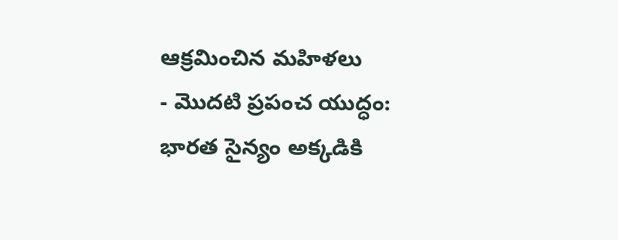ఆక్రమించిన మహిళలు
- మొదటి ప్రపంచ యుద్ధం: భారత సైన్యం అక్కడికి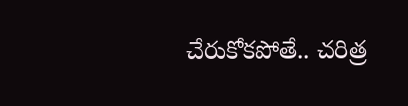చేరుకోకపోతే.. చరిత్ర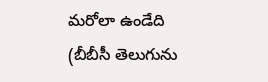మరోలా ఉండేది
(బీబీసీ తెలుగును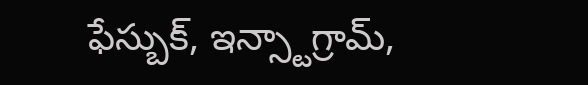ఫేస్బుక్, ఇన్స్టాగ్రామ్,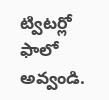ట్విటర్లో ఫాలో అవ్వండి.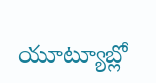యూట్యూబ్లో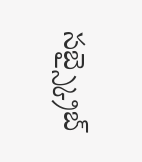సబ్స్క్రైబ్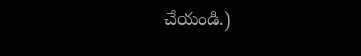చేయండి.)